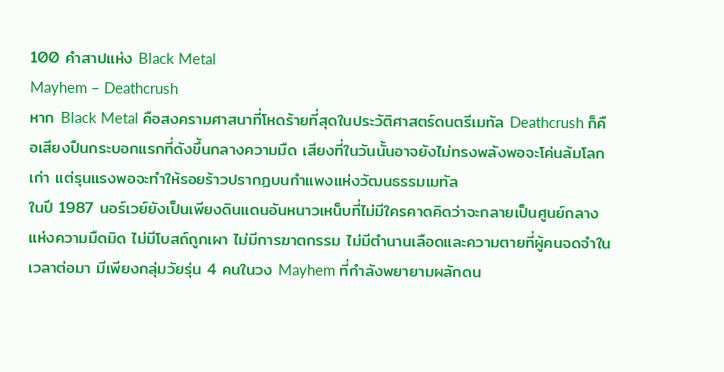100 คำสาปแห่ง Black Metal
Mayhem – Deathcrush
หาก Black Metal คือสงครามศาสนาที่โหดร้ายที่สุดในประวัติศาสตร์ดนตรีเมทัล Deathcrush ก็คือเสียงปืนกระบอกแรกที่ดังขึ้นกลางความมืด เสียงที่ในวันนั้นอาจยังไม่ทรงพลังพอจะโค่นล้มโลกเก่า แต่รุนแรงพอจะทำให้รอยร้าวปรากฏบนกำแพงแห่งวัฒนธรรมเมทัล
ในปี 1987 นอร์เวย์ยังเป็นเพียงดินแดนอันหนาวเหน็บที่ไม่มีใครคาดคิดว่าจะกลายเป็นศูนย์กลางแห่งความมืดมิด ไม่มีโบสถ์ถูกเผา ไม่มีการฆาตกรรม ไม่มีตำนานเลือดและความตายที่ผู้คนจดจำในเวลาต่อมา มีเพียงกลุ่มวัยรุ่น 4 คนในวง Mayhem ที่กำลังพยายามผลักดน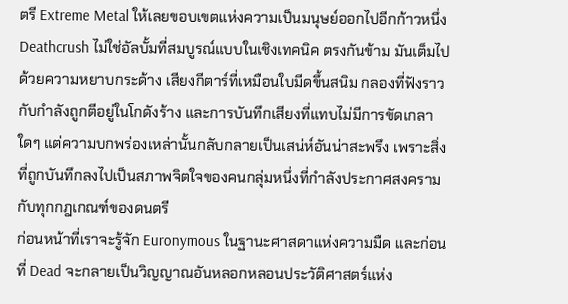ตรี Extreme Metal ให้เลยขอบเขตแห่งความเป็นมนุษย์ออกไปอีกก้าวหนึ่ง
Deathcrush ไม่ใช่อัลบั้มที่สมบูรณ์แบบในเชิงเทคนิค ตรงกันข้าม มันเต็มไปด้วยความหยาบกระด้าง เสียงกีตาร์ที่เหมือนใบมีดขึ้นสนิม กลองที่ฟังราวกับกำลังถูกตีอยู่ในโกดังร้าง และการบันทึกเสียงที่แทบไม่มีการขัดเกลาใดๆ แต่ความบกพร่องเหล่านั้นกลับกลายเป็นเสน่ห์อันน่าสะพรึง เพราะสิ่งที่ถูกบันทึกลงไปเป็นสภาพจิตใจของคนกลุ่มหนึ่งที่กำลังประกาศสงครามกับทุกกฎเกณฑ์ของดนตรี
ก่อนหน้าที่เราจะรู้จัก Euronymous ในฐานะศาสดาแห่งความมืด และก่อนที่ Dead จะกลายเป็นวิญญาณอันหลอกหลอนประวัติศาสตร์แห่ง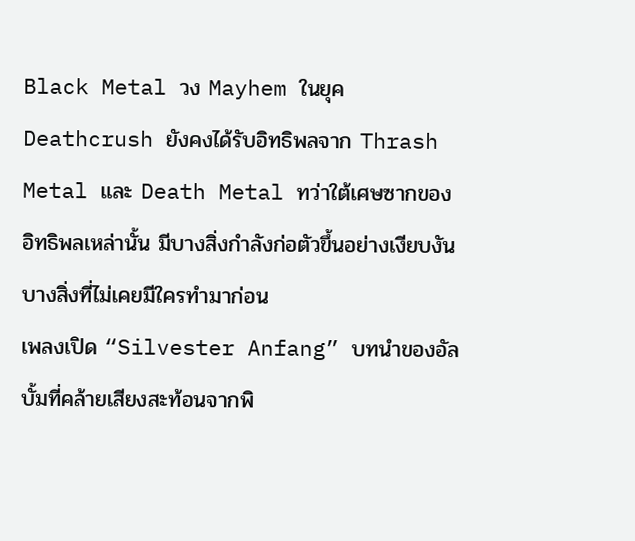Black Metal วง Mayhem ในยุค Deathcrush ยังคงได้รับอิทธิพลจาก Thrash Metal และ Death Metal ทว่าใต้เศษซากของอิทธิพลเหล่านั้น มีบางสิ่งกำลังก่อตัวขึ้นอย่างเงียบงัน บางสิ่งที่ไม่เคยมีใครทำมาก่อน
เพลงเปิด “Silvester Anfang” บทนำของอัลบั้มที่คล้ายเสียงสะท้อนจากพิ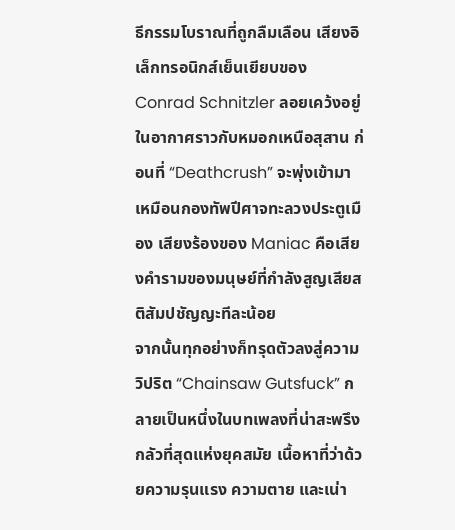ธีกรรมโบราณที่ถูกลืมเลือน เสียงอิเล็กทรอนิกส์เย็นเยียบของ Conrad Schnitzler ลอยเคว้งอยู่ในอากาศราวกับหมอกเหนือสุสาน ก่อนที่ “Deathcrush” จะพุ่งเข้ามาเหมือนกองทัพปีศาจทะลวงประตูเมือง เสียงร้องของ Maniac คือเสียงคำรามของมนุษย์ที่กำลังสูญเสียสติสัมปชัญญะทีละน้อย
จากนั้นทุกอย่างก็ทรุดตัวลงสู่ความวิปริต “Chainsaw Gutsfuck” กลายเป็นหนึ่งในบทเพลงที่น่าสะพรึงกลัวที่สุดแห่งยุคสมัย เนื้อหาที่ว่าด้วยความรุนแรง ความตาย และเน่า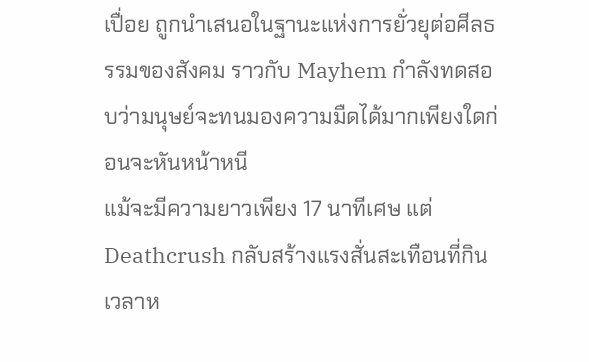เปื่อย ถูกนำเสนอในฐานะแห่งการยั่วยุต่อศีลธรรมของสังคม ราวกับ Mayhem กำลังทดสอบว่ามนุษย์จะทนมองความมืดได้มากเพียงใดก่อนจะหันหน้าหนี
แม้จะมีความยาวเพียง 17 นาทีเศษ แต่ Deathcrush กลับสร้างแรงสั่นสะเทือนที่กินเวลาห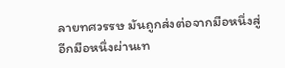ลายทศวรรษ มันถูกส่งต่อจากมือหนึ่งสู่อีกมือหนึ่งผ่านเท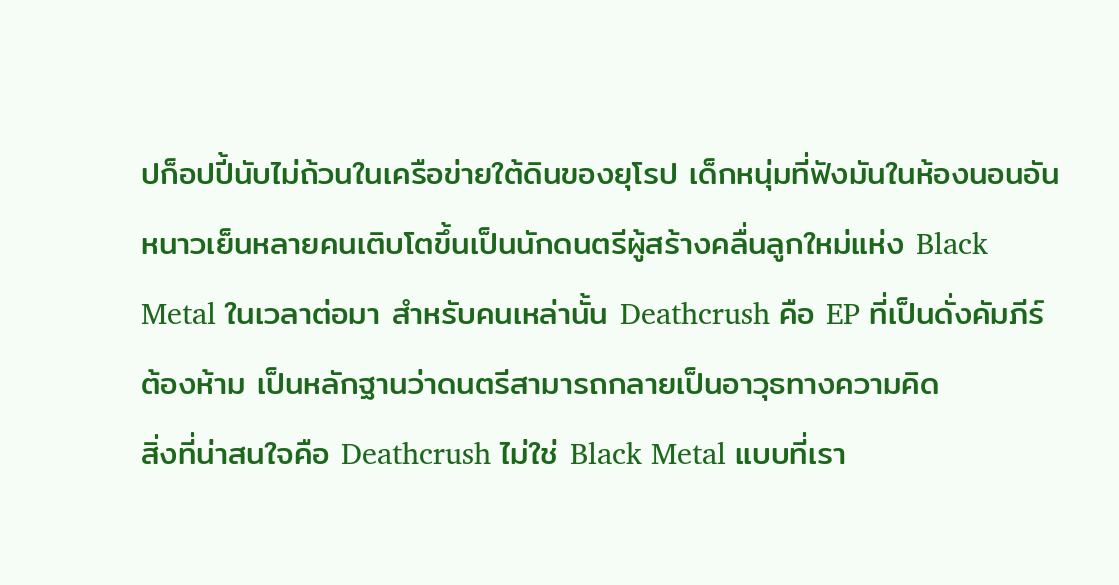ปก็อปปี้นับไม่ถ้วนในเครือข่ายใต้ดินของยุโรป เด็กหนุ่มที่ฟังมันในห้องนอนอันหนาวเย็นหลายคนเติบโตขึ้นเป็นนักดนตรีผู้สร้างคลื่นลูกใหม่แห่ง Black Metal ในเวลาต่อมา สำหรับคนเหล่านั้น Deathcrush คือ EP ที่เป็นดั่งคัมภีร์ต้องห้าม เป็นหลักฐานว่าดนตรีสามารถกลายเป็นอาวุธทางความคิด
สิ่งที่น่าสนใจคือ Deathcrush ไม่ใช่ Black Metal แบบที่เรา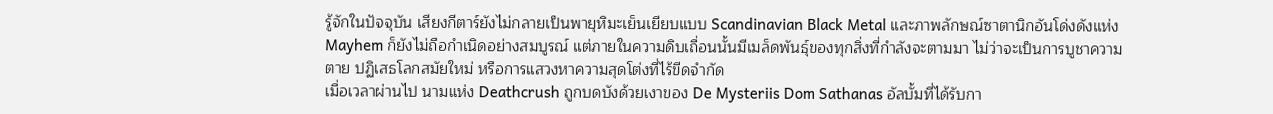รู้จักในปัจจุบัน เสียงกีตาร์ยังไม่กลายเป็นพายุหิมะเย็นเยียบแบบ Scandinavian Black Metal และภาพลักษณ์ซาตานิกอันโด่งดังแห่ง Mayhem ก็ยังไม่ถือกำเนิดอย่างสมบูรณ์ แต่ภายในความดิบเถื่อนนั้นมีเมล็ดพันธุ์ของทุกสิ่งที่กำลังจะตามมา ไม่ว่าจะเป็นการบูชาความตาย ปฏิเสธโลกสมัยใหม่ หรือการแสวงหาความสุดโต่งที่ไร้ขีดจำกัด
เมื่อเวลาผ่านไป นามแห่ง Deathcrush ถูกบดบังด้วยเงาของ De Mysteriis Dom Sathanas อัลบั้มที่ได้รับกา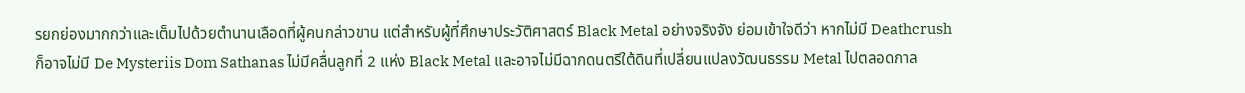รยกย่องมากกว่าและเต็มไปด้วยตำนานเลือดที่ผู้คนกล่าวขาน แต่สำหรับผู้ที่ศึกษาประวัติศาสตร์ Black Metal อย่างจริงจัง ย่อมเข้าใจดีว่า หากไม่มี Deathcrush ก็อาจไม่มี De Mysteriis Dom Sathanas ไม่มีคลื่นลูกที่ 2 แห่ง Black Metal และอาจไม่มีฉากดนตรีใต้ดินที่เปลี่ยนแปลงวัฒนธรรม Metal ไปตลอดกาล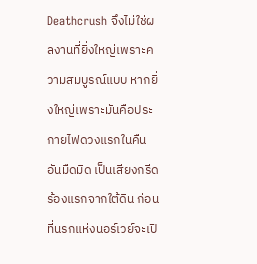Deathcrush จึงไม่ใช่ผลงานที่ยิ่งใหญ่เพราะความสมบูรณ์แบบ หากยิ่งใหญ่เพราะมันคือประกายไฟดวงแรกในคืนอันมืดมิด เป็นเสียงกรีดร้องแรกจากใต้ดิน ก่อนที่นรกแห่งนอร์เวย์จะเปิ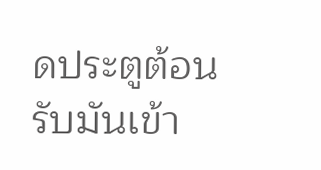ดประตูต้อนรับมันเข้า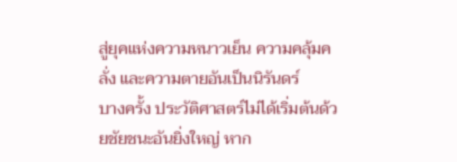สู่ยุคแห่งความหนาวเย็น ความคลุ้มคลั่ง และความตายอันเป็นนิรันดร์
บางครั้ง ประวัติศาสตร์ไม่ได้เริ่มต้นด้วยชัยชนะอันยิ่งใหญ่ หาก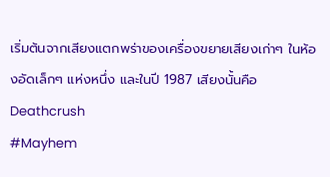เริ่มต้นจากเสียงแตกพร่าของเครื่องขยายเสียงเก่าๆ ในห้องอัดเล็กๆ แห่งหนึ่ง และในปี 1987 เสียงนั้นคือ Deathcrush
#Mayhem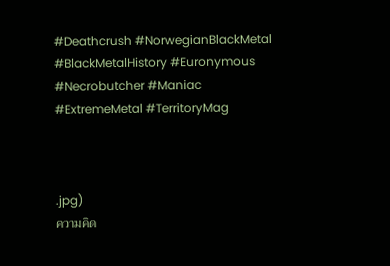#Deathcrush #NorwegianBlackMetal #BlackMetalHistory #Euronymous #Necrobutcher #Maniac #ExtremeMetal #TerritoryMag



.jpg)
ความคิด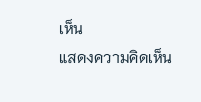เห็น
แสดงความคิดเห็น